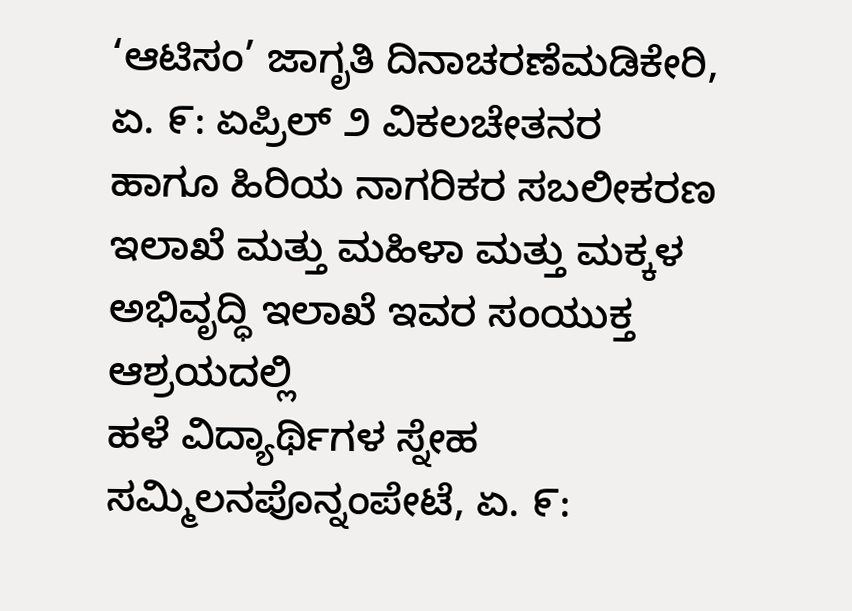‘ಆಟಿಸಂ’ ಜಾಗೃತಿ ದಿನಾಚರಣೆಮಡಿಕೇರಿ, ಏ. ೯: ಏಪ್ರಿಲ್ ೨ ವಿಕಲಚೇತನರ ಹಾಗೂ ಹಿರಿಯ ನಾಗರಿಕರ ಸಬಲೀಕರಣ ಇಲಾಖೆ ಮತ್ತು ಮಹಿಳಾ ಮತ್ತು ಮಕ್ಕಳ ಅಭಿವೃದ್ಧಿ ಇಲಾಖೆ ಇವರ ಸಂಯುಕ್ತ ಆಶ್ರಯದಲ್ಲಿ
ಹಳೆ ವಿದ್ಯಾರ್ಥಿಗಳ ಸ್ನೇಹ ಸಮ್ಮಿಲನಪೊನ್ನಂಪೇಟೆ, ಏ. ೯: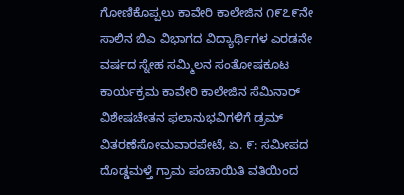ಗೋಣಿಕೊಪ್ಪಲು ಕಾವೇರಿ ಕಾಲೇಜಿನ ೧೯೭೯ನೇ ಸಾಲಿನ ಬಿಎ ವಿಭಾಗದ ವಿದ್ಯಾರ್ಥಿಗಳ ಎರಡನೇ ವರ್ಷದ ಸ್ನೇಹ ಸಮ್ಮಿಲನ ಸಂತೋಷಕೂಟ ಕಾರ್ಯಕ್ರಮ ಕಾವೇರಿ ಕಾಲೇಜಿನ ಸೆಮಿನಾರ್
ವಿಶೇಷಚೇತನ ಫಲಾನುಭವಿಗಳಿಗೆ ಡ್ರಮ್ ವಿತರಣೆಸೋಮವಾರಪೇಟೆ, ಏ. ೯: ಸಮೀಪದ ದೊಡ್ಡಮಳ್ತೆ ಗ್ರಾಮ ಪಂಚಾಯಿತಿ ವತಿಯಿಂದ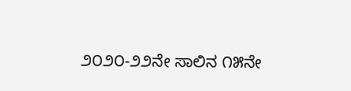೨೦೨೦-೨೨ನೇ ಸಾಲಿನ ೧೫ನೇ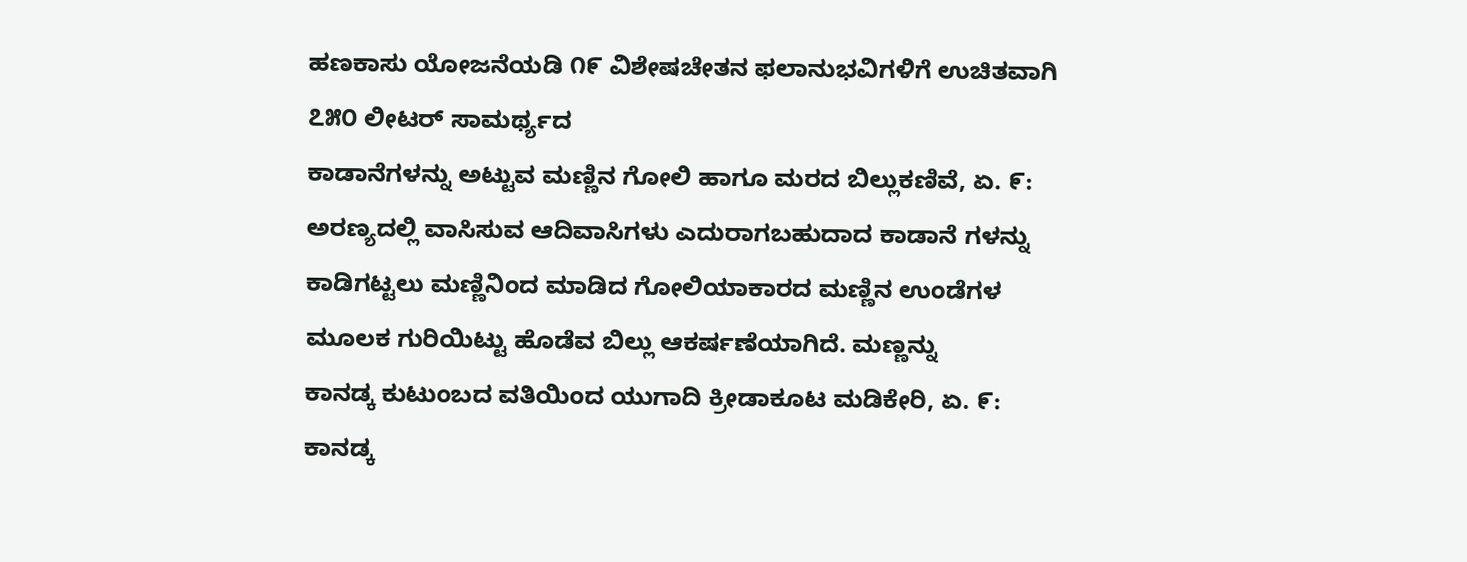ಹಣಕಾಸು ಯೋಜನೆಯಡಿ ೧೯ ವಿಶೇಷಚೇತನ ಫಲಾನುಭವಿಗಳಿಗೆ ಉಚಿತವಾಗಿ ೭೫೦ ಲೀಟರ್ ಸಾಮರ್ಥ್ಯದ
ಕಾಡಾನೆಗಳನ್ನು ಅಟ್ಟುವ ಮಣ್ಣಿನ ಗೋಲಿ ಹಾಗೂ ಮರದ ಬಿಲ್ಲುಕಣಿವೆ, ಏ. ೯: ಅರಣ್ಯದಲ್ಲಿ ವಾಸಿಸುವ ಆದಿವಾಸಿಗಳು ಎದುರಾಗಬಹುದಾದ ಕಾಡಾನೆ ಗಳನ್ನು ಕಾಡಿಗಟ್ಟಲು ಮಣ್ಣಿನಿಂದ ಮಾಡಿದ ಗೋಲಿಯಾಕಾರದ ಮಣ್ಣಿನ ಉಂಡೆಗಳ ಮೂಲಕ ಗುರಿಯಿಟ್ಟು ಹೊಡೆವ ಬಿಲ್ಲು ಆಕರ್ಷಣೆಯಾಗಿದೆ. ಮಣ್ಣನ್ನು
ಕಾನಡ್ಕ ಕುಟುಂಬದ ವತಿಯಿಂದ ಯುಗಾದಿ ಕ್ರೀಡಾಕೂಟ ಮಡಿಕೇರಿ, ಏ. ೯: ಕಾನಡ್ಕ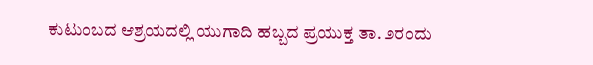ಕುಟುಂಬದ ಆಶ್ರಯದಲ್ಲಿ ಯುಗಾದಿ ಹಬ್ಬದ ಪ್ರಯುಕ್ತ ತಾ. ೨ರಂದು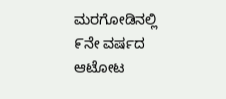ಮರಗೋಡಿನಲ್ಲಿ ೯ನೇ ವರ್ಷದ ಆಟೋಟ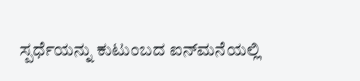ಸ್ಪರ್ಧೆಯನ್ನು ಕುಟುಂಬದ ಐನ್‌ಮನೆಯಲ್ಲಿ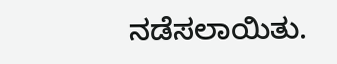ನಡೆಸಲಾಯಿತು.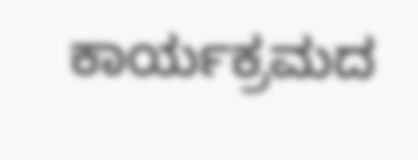ಕಾರ್ಯಕ್ರಮದ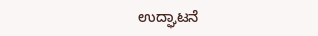ಉದ್ಘಾಟನೆ